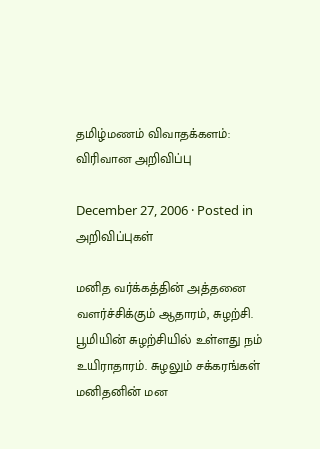த‌மிழ்ம‌ண‌ம் விவாத‌க்க‌ள‌ம்: விரிவான‌ அறிவிப்பு

December 27, 2006 · Posted in அறிவிப்புகள்

மனித வர்க்கத்தின் அத்தனை வளர்ச்சிக்கும் ஆதாரம், சுழற்சி. பூமியின் சுழற்சியில் உள்ளது நம் உயிராதாரம். சுழலும் சக்கரங்கள் மனிதனின் மன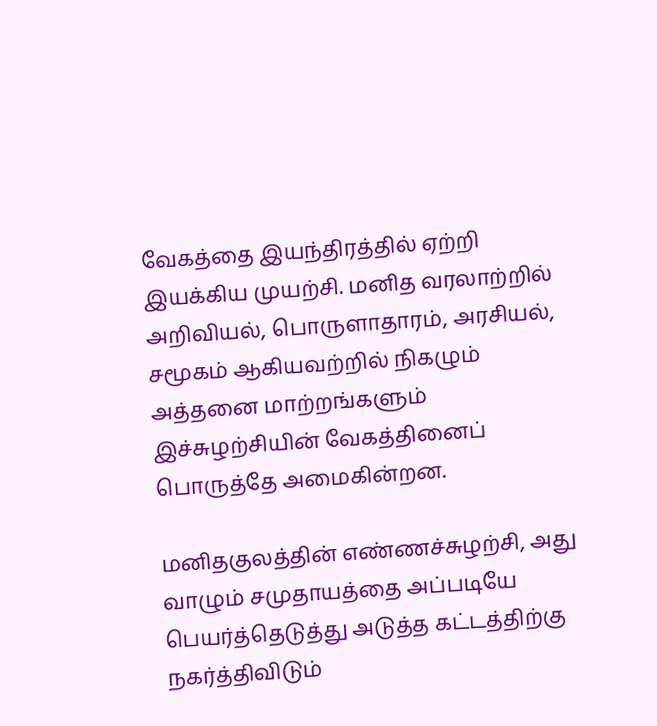வேகத்தை இயந்திரத்தில் ஏற்றி இயக்கிய முயற்சி. மனித வரலாற்றில் அறிவியல், பொருளாதாரம், அரசியல், சமூகம் ஆகியவற்றில் நிகழும் அத்தனை மாற்றங்களும் இச்சுழற்சியின் வேகத்தினைப் பொருத்தே அமைகின்றன.

மனிதகுலத்தின் எண்ணச்சுழற்சி, அது வாழும் சமுதாயத்தை அப்படியே பெயர்த்தெடுத்து அடுத்த கட்டத்திற்கு நகர்த்திவிடும்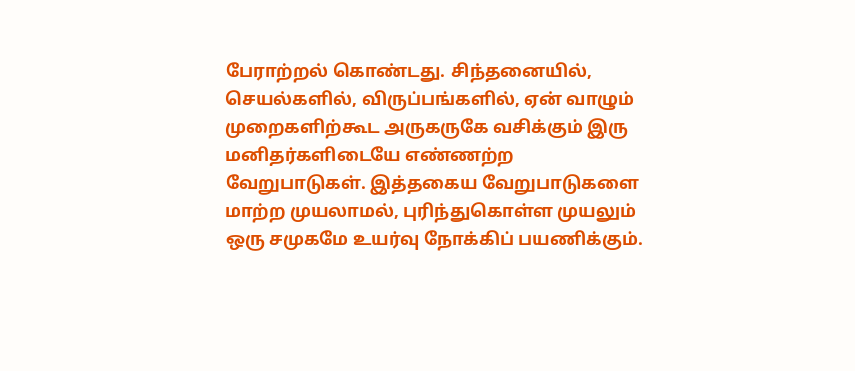பேராற்றல் கொண்டது. சிந்தனையில், செயல்களில், விருப்பங்களில், ஏன் வாழும் முறைகளிற்கூட அருகருகே வசிக்கும் இரு மனிதர்களிடையே எண்ணற்ற வேறுபாடுகள். இத்தகைய வேறுபாடுகளை மாற்ற முயலாமல், புரிந்துகொள்ள முயலும் ஒரு சமுகமே உயர்வு நோக்கிப் பயணிக்கும்.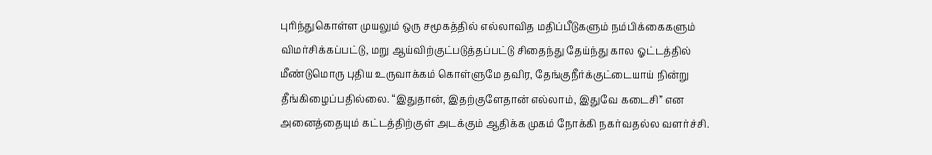புரிந்துகொள்ள முயலும் ஒரு சமூகத்தில் எல்லாவித மதிப்பீடுகளும் நம்பிக்கைகளும் விமர்சிக்கப்பட்டு, மறு ஆய்விற்குட்படுத்தப்பட்டு சிதைந்து தேய்ந்து கால ஓட்டத்தில் மீண்டுமொரு புதிய உருவாக்கம் கொள்ளுமே தவிர, தேங்குநீர்க்குட்டையாய் நின்று தீங்கிழைப்பதில்லை. “இதுதான், இதற்குளேதான் எல்லாம், இதுவே கடைசி” என அனைத்தையும் கட்டத்திற்குள் அடக்கும் ஆதிக்க முகம் நோக்கி நகர்வதல்ல வளர்ச்சி.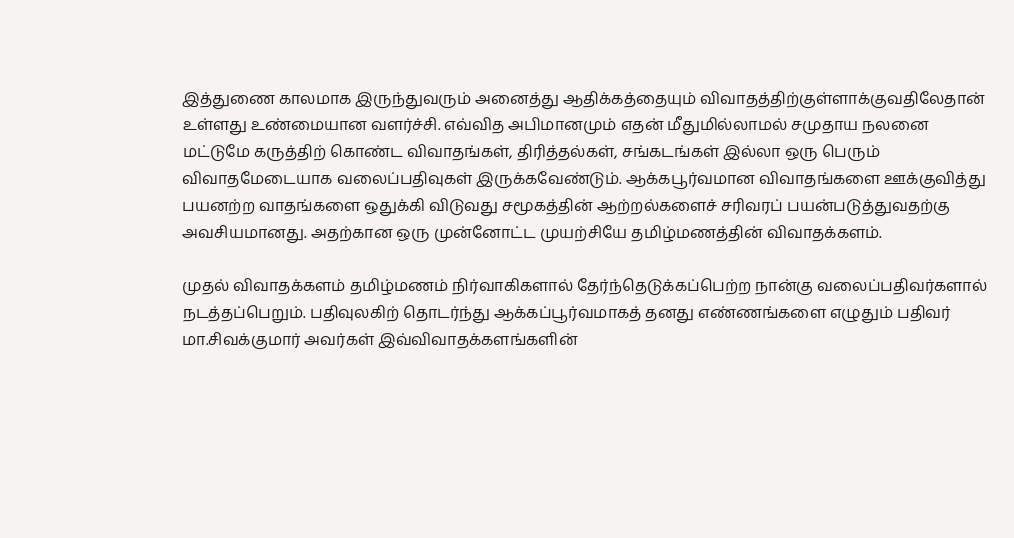இத்துணை காலமாக‌ இருந்துவரும் அனைத்து ஆதிக்கத்தையும் விவாதத்திற்குள்ளாக்குவதிலேதான் உள்ளது உண்மையான வளர்ச்சி. எவ்வித அபிமானமும் எதன் மீதுமில்லாமல் சமுதாய நலனை மட்டுமே கருத்திற் கொண்ட விவாதங்கள், திரித்தல்கள், சங்கடங்கள் இல்லா ஒரு பெரும் விவாதமேடையாக வலைப்பதிவுகள் இருக்கவேண்டும். ஆக்கபூர்வமான விவாதங்களை ஊக்குவித்து பயனற்ற வாதங்களை ஒதுக்கி விடுவது சமூகத்தின் ஆற்றல்களைச் சரிவரப் பயன்படுத்துவதற்கு அவசியமானது. அதற்கான ஒரு முன்னோட்ட முயற்சியே தமிழ்மணத்தின் விவாதக்களம்.

முதல் விவாதக்களம் தமிழ்மணம் நிர்வாகிகளால் தேர்ந்தெடுக்கப்பெற்ற நான்கு வலைப்பதிவர்களால் நடத்தப்பெறும். பதிவுலகிற் தொடர்ந்து ஆக்கப்பூர்வமாகத் தனது எண்ணங்களை எழுதும் பதிவர் மா.சிவக்குமார் அவர்கள் இவ்விவாதக்களங்களின்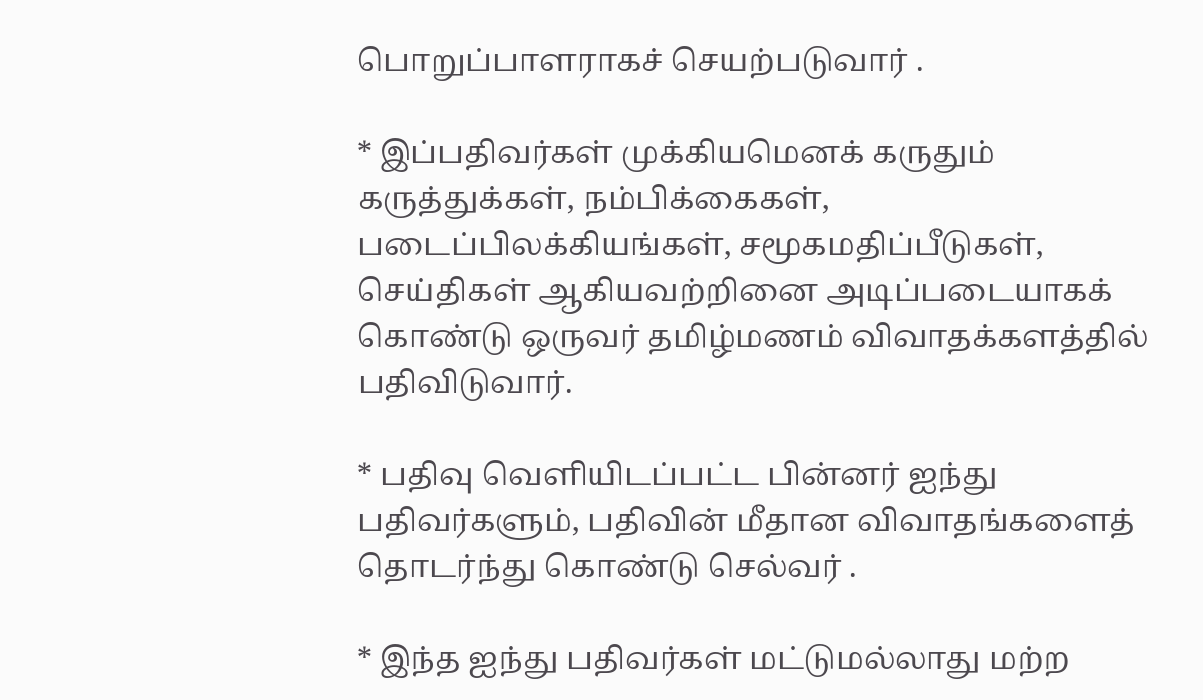பொறுப்பாளராகச் செயற்படுவார் .

* இப்பதிவர்கள் முக்கியமெனக் கருதும் கருத்துக்கள், நம்பிக்கைகள், படைப்பிலக்கியங்கள், சமூகமதிப்பீடுகள், செய்திகள் ஆகியவற்றினை அடிப்படையாகக் கொண்டு ஒருவர் தமிழ்மணம் விவாதக்க‌ளத்தில் பதிவிடுவார்.

* பதிவு வெளியிடப்பட்ட பின்னர் ஐந்து பதிவர்களும், பதிவின் மீதான விவாதங்களைத் தொடர்ந்து கொண்டு செல்வர் .

* இந்த ஐந்து பதிவர்கள் மட்டுமல்லாது மற்ற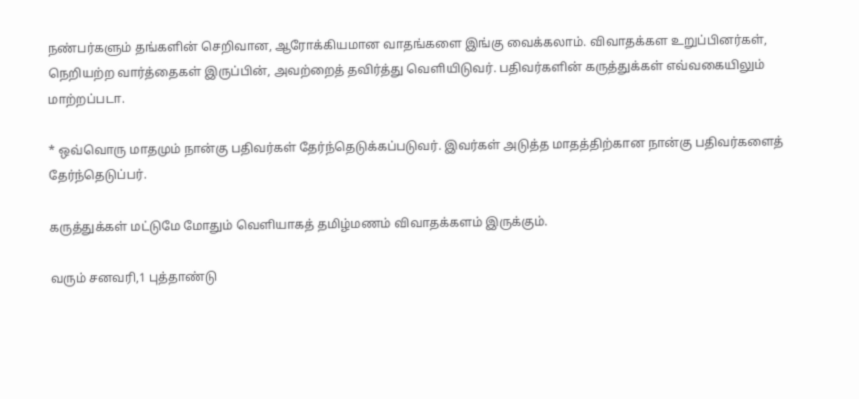நண்பர்களும் தங்களின் செறிவான, ஆரோக்கியமான வாதங்களை இங்கு வைக்கலாம். விவாதக்கள உறுப்பினர்கள், நெறியற்ற வார்த்தைகள் இருப்பின், அவற்றைத் தவிர்த்து வெளியிடுவர். ப‌திவ‌ர்க‌ளின் க‌ருத்துக்க‌ள் எவ்வ‌கையிலும் மாற்ற‌ப்ப‌டா.

* ஒவ்வொரு மாதமும் நான்கு பதிவர்கள் தேர்ந்தெடுக்கப்படுவர். இவர்கள் அடுத்த‌ மாதத்திற்கான நான்கு பதிவர்களைத் தேர்ந்தெடுப்பர்.

கருத்துக்கள் மட்டுமே மோதும் வெளியாகத் தமிழ்மணம் விவாதக்களம் இருக்கும்.

வரும் சனவரி,1 புத்தாண்டு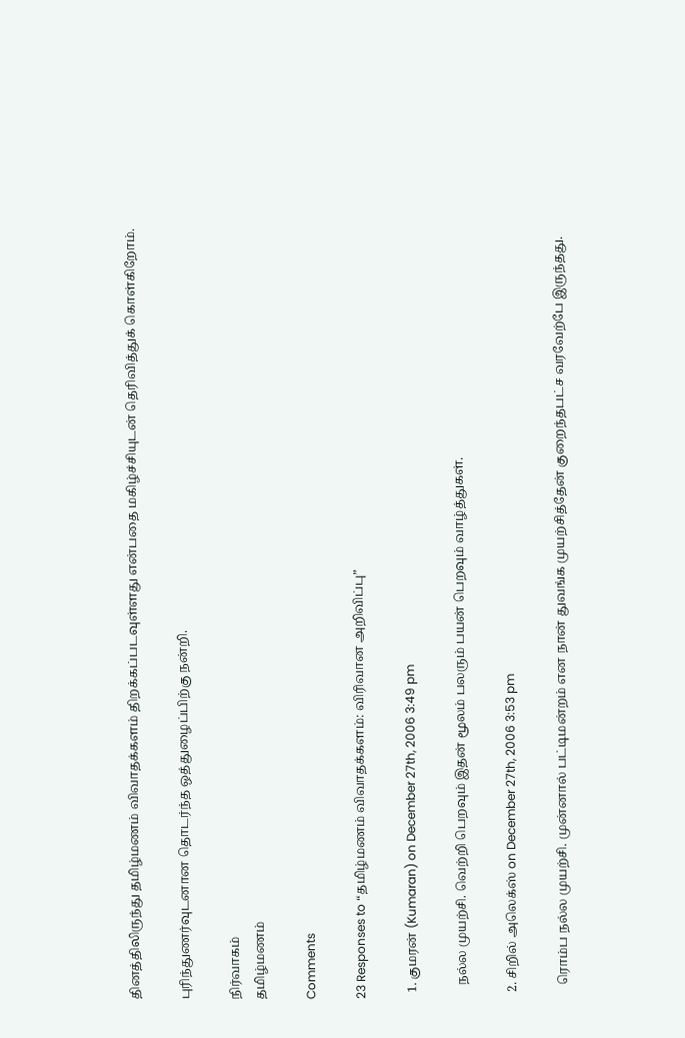தினத்திலிருந்து தமிழ்மணம் விவாதக்களம் திறக்கப்படவுள்ளது என்பதை மகிழ்ச்சியுடன் தெரிவித்துக் கொள்கிறோம்.

புரிந்துணர்வுடனான தொடர்ந்த ஒத்துழைப்பிற்கு நன்றி.

நிர்வாகம்
தமிழ்மணம்

Comments

23 Responses to “த‌மிழ்ம‌ண‌ம் விவாத‌க்க‌ள‌ம்: விரிவான‌ அறிவிப்பு”

  1. குமரன் (Kumaran) on December 27th, 2006 3:49 pm

    நல்ல முயற்சி. வெற்றி பெறவும் இதன் மூலம் பலரும் பயன் பெறவும் வாழ்த்துகள்.

  2. சிறில் அலெக்ஸ் on December 27th, 2006 3:53 pm

    ரொம்ப நல்ல முயற்சி. முன்னால் பட்டிமன்றம் என நான் துவங்க முயற்சித்தேன் குறைந்தபட்ச வரவேற்பே இருந்தது.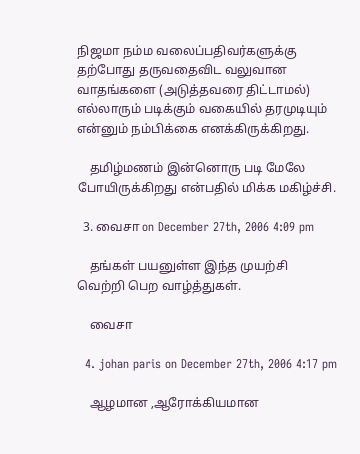நிஜமா நம்ம வலைப்பதிவர்களுக்கு தற்போது தருவதைவிட வலுவான வாதங்களை (அடுத்தவரை திட்டாமல்) எல்லாரும் படிக்கும் வகையில் தரமுடியும் என்னும் நம்பிக்கை எனக்கிருக்கிறது.

    தமிழ்மணம் இன்னொரு படி மேலே போயிருக்கிறது என்பதில் மிக்க மகிழ்ச்சி.

  3. வைசா on December 27th, 2006 4:09 pm

    தங்கள் பயனுள்ள இந்த முயற்சி வெற்றி பெற வாழ்த்துகள்.

    வைசா

  4. johan paris on December 27th, 2006 4:17 pm

    ஆழமான ,ஆரோக்கியமான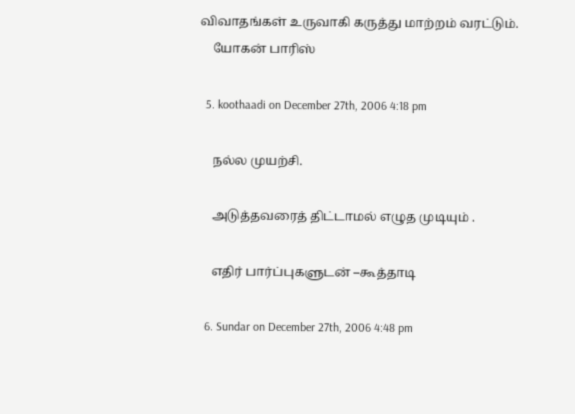விவாதங்கள் உருவாகி கருத்து மாற்றம் வரட்டும்.
    யோகன் பாரிஸ்

  5. koothaadi on December 27th, 2006 4:18 pm

    நல்ல முயற்சி.

    அடுத்தவரைத் திட்டாமல் எழுத முடியும் .

    எதிர் பார்ப்புகளுடன் –கூத்தாடி

  6. Sundar on December 27th, 2006 4:48 pm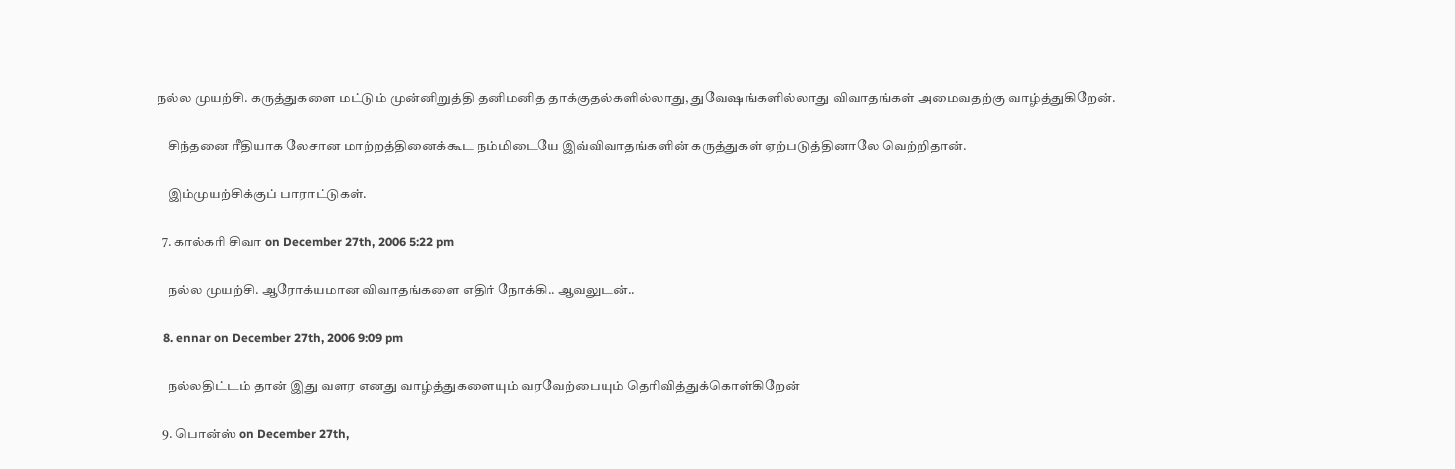நல்ல முயற்சி. கருத்துகளை மட்டும் முன்னிறுத்தி தனிமனித தாக்குதல்களில்லாது, துவேஷங்களில்லாது விவாதங்கள் அமைவதற்கு வாழ்த்துகிறேன்.

    சிந்தனை ரீதியாக லேசான மாற்றத்தினைக்கூட நம்மிடையே இவ்விவாதங்களின் கருத்துகள் ஏற்படுத்தினாலே வெற்றிதான்.

    இம்முயற்சிக்குப் பாராட்டுகள்.

  7. கால்கரி சிவா on December 27th, 2006 5:22 pm

    நல்ல முயற்சி. ஆரோக்யமான விவாதங்களை எதிர் நோக்கி.. ஆவலுடன்..

  8. ennar on December 27th, 2006 9:09 pm

    நல்லதிட்டம் தான் இது வளர எனது வாழ்த்துகளையும் வரவேற்பையும் தெரிவித்துக்கொள்கிறேன்

  9. பொன்ஸ் on December 27th,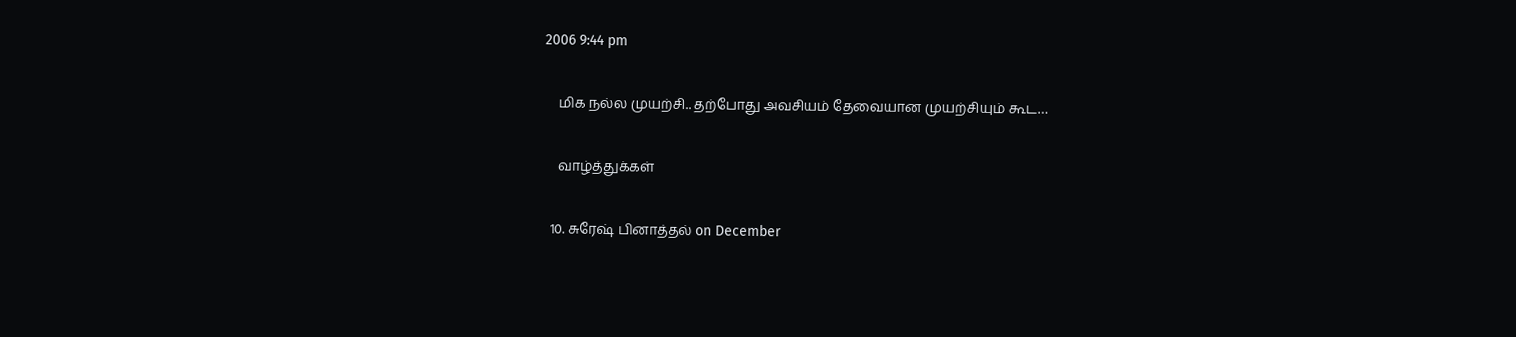2006 9:44 pm

    மிக நல்ல முயற்சி.. தற்போது அவசியம் தேவையான முயற்சியும் கூட…

    வாழ்த்துக்கள்

  10. சுரேஷ் பினாத்தல் on December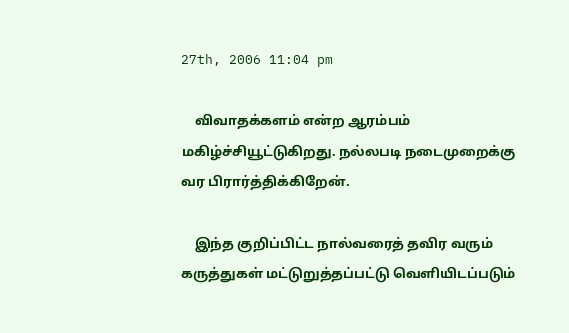27th, 2006 11:04 pm

    விவாதக்களம் என்ற ஆரம்பம் மகிழ்ச்சியூட்டுகிறது. நல்லபடி நடைமுறைக்கு வர பிரார்த்திக்கிறேன்.

    இந்த குறிப்பிட்ட நால்வரைத் தவிர வரும் கருத்துகள் மட்டுறுத்தப்பட்டு வெளியிடப்படும்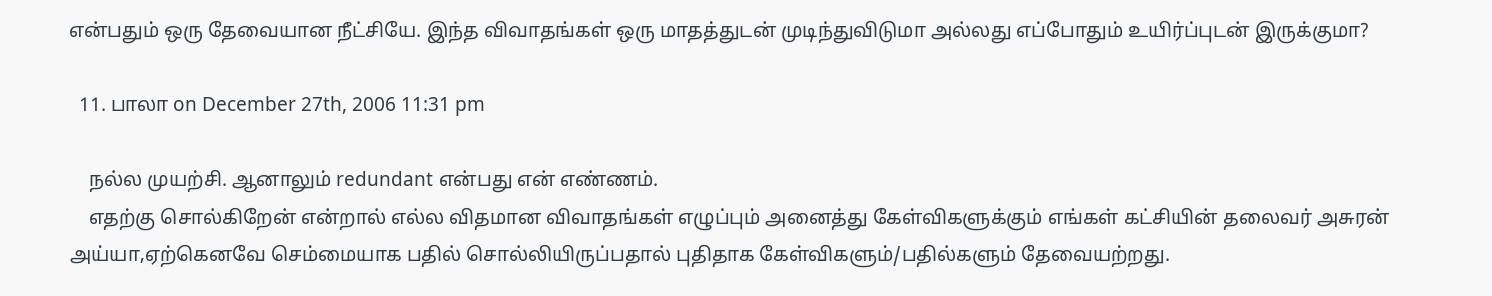என்பதும் ஒரு தேவையான நீட்சியே. இந்த விவாதங்கள் ஒரு மாதத்துடன் முடிந்துவிடுமா அல்லது எப்போதும் உயிர்ப்புடன் இருக்குமா?

  11. பாலா on December 27th, 2006 11:31 pm

    நல்ல முயற்சி. ஆனாலும் redundant என்பது என் எண்ணம்.
    எதற்கு சொல்கிறேன் என்றால் எல்ல விதமான விவாதங்கள் எழுப்பும் அனைத்து கேள்விகளுக்கும் எங்கள் கட்சியின் தலைவர் அசுரன் அய்யா,ஏற்கெனவே செம்மையாக பதில் சொல்லியிருப்பதால் புதிதாக கேள்விகளும்/பதில்களும் தேவையற்றது.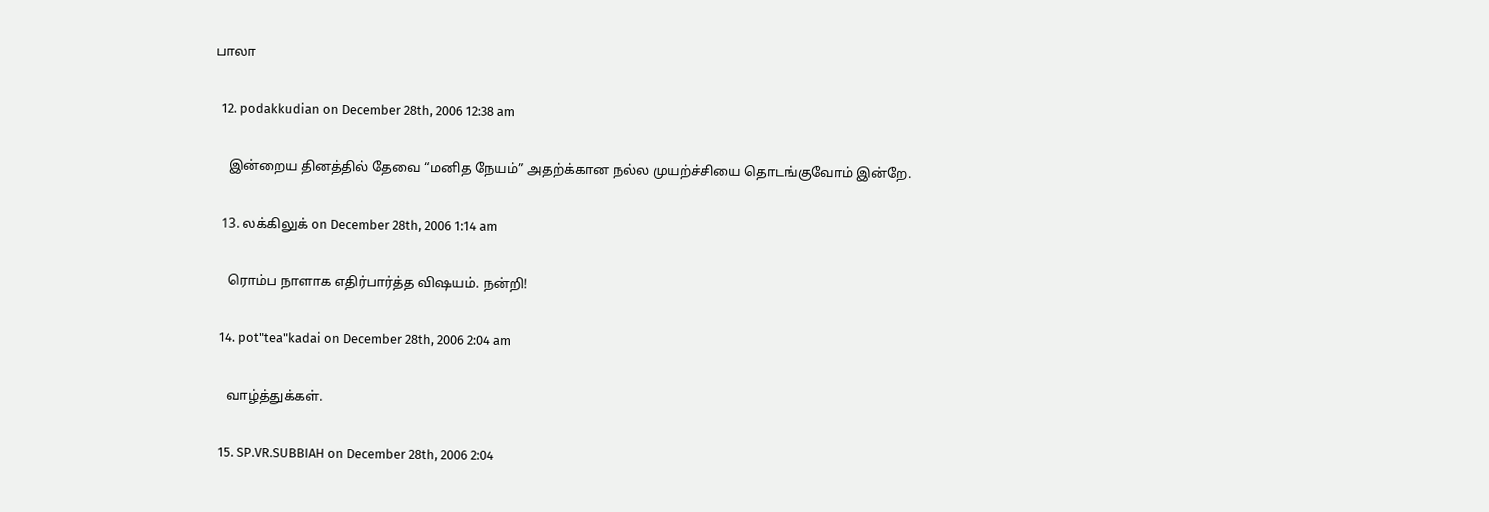பாலா

  12. podakkudian on December 28th, 2006 12:38 am

    இன்றைய தினத்தில் தேவை “மனித நேயம்” அதற்க்கான நல்ல முயற்ச்சியை தொடங்குவோம் இன்றே.

  13. லக்கிலுக் on December 28th, 2006 1:14 am

    ரொம்ப நாளாக எதிர்பார்த்த விஷயம். நன்றி!

  14. pot"tea"kadai on December 28th, 2006 2:04 am

    வாழ்த்துக்கள்.

  15. SP.VR.SUBBIAH on December 28th, 2006 2:04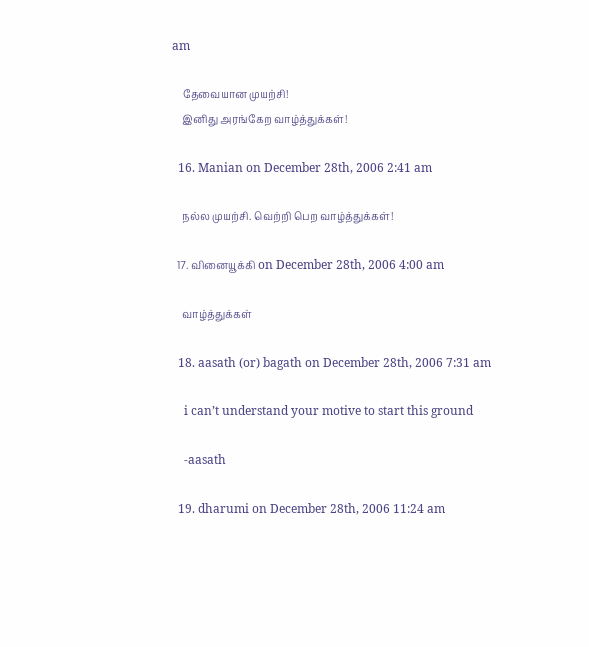am

    தேவையான முயற்சி!
    இனிது அரங்கேற வாழ்த்துக்கள்!

  16. Manian on December 28th, 2006 2:41 am

    நல்ல முயற்சி. வெற்றி பெற வாழ்த்துக்கள்!

  17. வினையூக்கி on December 28th, 2006 4:00 am

    வாழ்த்துக்கள்

  18. aasath (or) bagath on December 28th, 2006 7:31 am

    i can’t understand your motive to start this ground

    -aasath

  19. dharumi on December 28th, 2006 11:24 am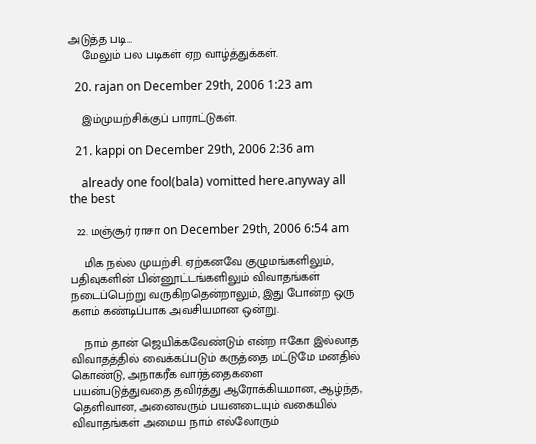அடுத்த படி…
    மேலும் பல படிகள் ஏற வாழ்த்துக்கள்.

  20. rajan on December 29th, 2006 1:23 am

    இம்முயற்சிக்குப் பாராட்டுகள்.

  21. kappi on December 29th, 2006 2:36 am

    already one fool(bala) vomitted here.anyway all the best

  22. மஞ்சூர் ராசா on December 29th, 2006 6:54 am

    மிக நல்ல முயற்சி. ஏற்கனவே குழுமங்களிலும், பதிவுகளின் பின்னூட்டங்களிலும் விவாதங்கள் நடைப்பெற்று வருகிறதென்றாலும், இது போன்ற ஒரு களம் கண்டிப்பாக அவசியமான ஒன்று.

    நாம் தான் ஜெயிக்கவேண்டும் என்ற ஈகோ இல்லாத விவாதத்தில் வைக்கப்படும் கருத்தை மட்டுமே மனதில் கொண்டு, அநாகரீக வார்த்தைகளை பயன்படுத்துவதை தவிர்த்து ஆரோக்கியமான, ஆழ்ந்த, தெளிவான, அனைவரும் பயனடையும் வகையில் விவாதங்கள் அமைய நாம் எல்லோரும்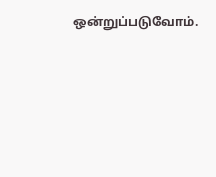ஒன்றுப்படுவோம்.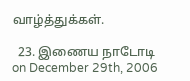வாழ்த்துக்கள்.

  23. இணைய நாடோடி on December 29th, 2006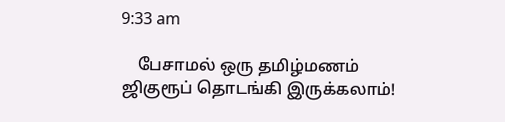9:33 am

    பேசாமல் ஒரு தமிழ்மணம் ஜிகுரூப் தொடங்கி இருக்கலாம்!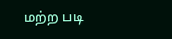மற்ற படி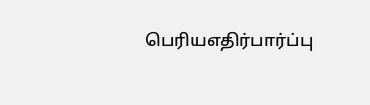பெரியஎதிர்பார்ப்பு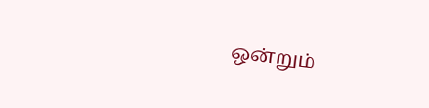ஒன்றும்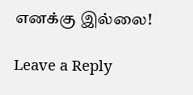எனக்கு இல்லை!

Leave a Reply